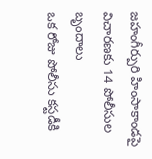జహంగీర్పురి హింసాకాండపై విచారణకు 14 పోలీసుల బృందాలు
ఒక రోజు పోలీసు కస్టడీకి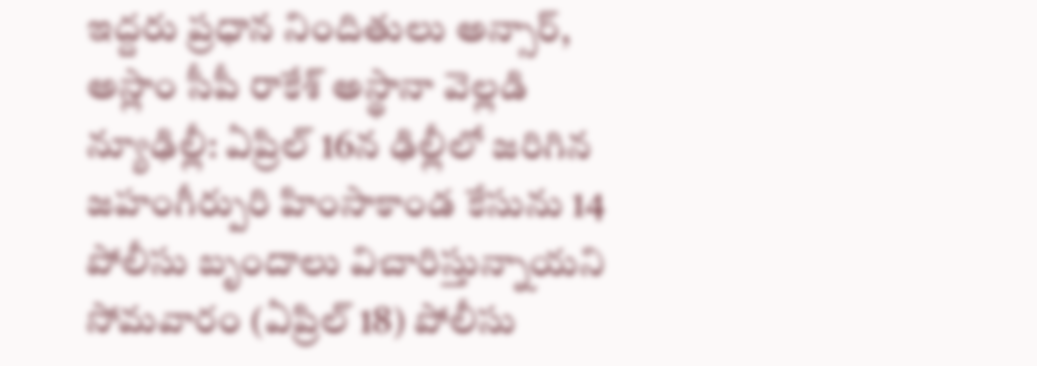ఇద్దరు ప్రధాన నిందితులు అన్సార్, అస్లాం సీపీ రాకేశ్ అస్థానా వెల్లడి న్యూఢిల్లీ: ఏప్రిల్ 16న ఢిల్లీలో జరిగిన జహంగీర్పురి హింసాకాండ కేసును 14 పోలీసు బృందాలు విచారిస్తున్నాయని సోమవారం (ఏప్రిల్ 18) పోలీసు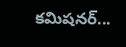కమిషనర్...